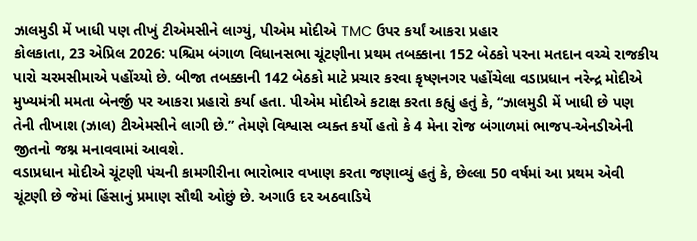ઝાલમુડી મેં ખાધી પણ તીખું ટીએમસીને લાગ્યું, પીએમ મોદીએ TMC ઉપર કર્યાં આકરા પ્રહાર
કોલકાતા, 23 એપ્રિલ 2026: પશ્ચિમ બંગાળ વિધાનસભા ચૂંટણીના પ્રથમ તબક્કાના 152 બેઠકો પરના મતદાન વચ્ચે રાજકીય પારો ચરમસીમાએ પહોંચ્યો છે. બીજા તબક્કાની 142 બેઠકો માટે પ્રચાર કરવા કૃષ્ણનગર પહોંચેલા વડાપ્રધાન નરેન્દ્ર મોદીએ મુખ્યમંત્રી મમતા બેનર્જી પર આકરા પ્રહારો કર્યા હતા. પીએમ મોદીએ કટાક્ષ કરતા કહ્યું હતું કે, “ઝાલમુડી મેં ખાધી છે પણ તેની તીખાશ (ઝાલ) ટીએમસીને લાગી છે.” તેમણે વિશ્વાસ વ્યક્ત કર્યો હતો કે 4 મેના રોજ બંગાળમાં ભાજપ-એનડીએની જીતનો જશ્ન મનાવવામાં આવશે.
વડાપ્રધાન મોદીએ ચૂંટણી પંચની કામગીરીના ભારોભાર વખાણ કરતા જણાવ્યું હતું કે, છેલ્લા 50 વર્ષમાં આ પ્રથમ એવી ચૂંટણી છે જેમાં હિંસાનું પ્રમાણ સૌથી ઓછું છે. અગાઉ દર અઠવાડિયે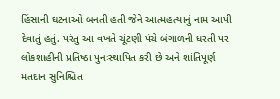હિંસાની ઘટનાઓ બનતી હતી જેને આત્મહત્યાનું નામ આપી દેવાતું હતું. પરંતુ આ વખતે ચૂંટણી પંચે બંગાળની ધરતી પર લોકશાહીની પ્રતિષ્ઠા પુનઃસ્થાપિત કરી છે અને શાંતિપૂર્ણ મતદાન સુનિશ્ચિત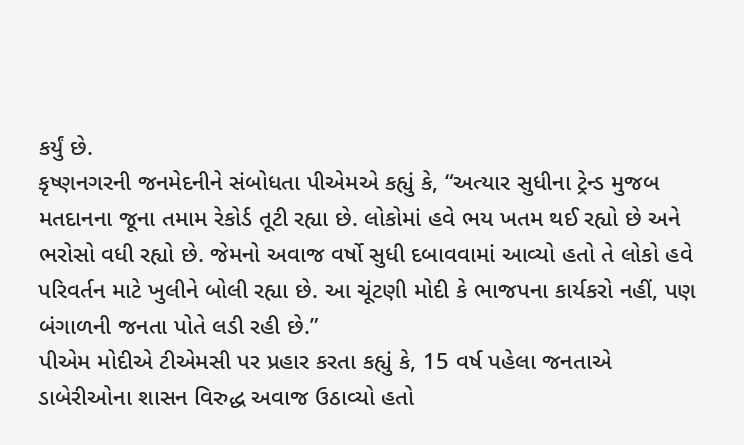કર્યું છે.
કૃષ્ણનગરની જનમેદનીને સંબોધતા પીએમએ કહ્યું કે, “અત્યાર સુધીના ટ્રેન્ડ મુજબ મતદાનના જૂના તમામ રેકોર્ડ તૂટી રહ્યા છે. લોકોમાં હવે ભય ખતમ થઈ રહ્યો છે અને ભરોસો વધી રહ્યો છે. જેમનો અવાજ વર્ષો સુધી દબાવવામાં આવ્યો હતો તે લોકો હવે પરિવર્તન માટે ખુલીને બોલી રહ્યા છે. આ ચૂંટણી મોદી કે ભાજપના કાર્યકરો નહીં, પણ બંગાળની જનતા પોતે લડી રહી છે.”
પીએમ મોદીએ ટીએમસી પર પ્રહાર કરતા કહ્યું કે, 15 વર્ષ પહેલા જનતાએ ડાબેરીઓના શાસન વિરુદ્ધ અવાજ ઉઠાવ્યો હતો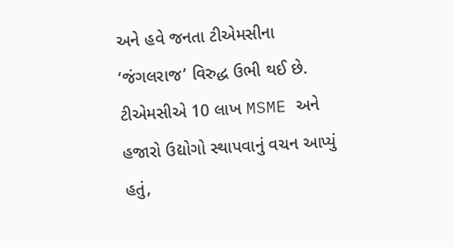અને હવે જનતા ટીએમસીના ‘જંગલરાજ’ વિરુદ્ધ ઉભી થઈ છે. ટીએમસીએ 10 લાખ MSME અને હજારો ઉદ્યોગો સ્થાપવાનું વચન આપ્યું હતું,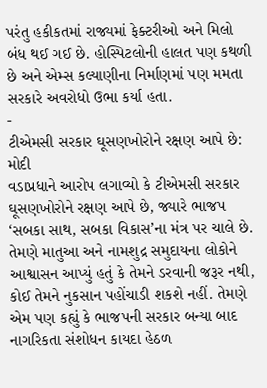પરંતુ હકીકતમાં રાજ્યમાં ફેક્ટરીઓ અને મિલો બંધ થઈ ગઈ છે. હોસ્પિટલોની હાલત પણ કથળી છે અને એમ્સ કલ્યાણીના નિર્માણમાં પણ મમતા સરકારે અવરોધો ઉભા કર્યા હતા.
-
ટીએમસી સરકાર ઘૂસણખોરોને રક્ષણ આપે છે: મોદી
વડાપ્રધાને આરોપ લગાવ્યો કે ટીએમસી સરકાર ઘૂસણખોરોને રક્ષણ આપે છે, જ્યારે ભાજપ ‘સબકા સાથ, સબકા વિકાસ’ના મંત્ર પર ચાલે છે. તેમણે માતુઆ અને નામશુદ્ર સમુદાયના લોકોને આશ્વાસન આપ્યું હતું કે તેમને ડરવાની જરૂર નથી, કોઈ તેમને નુકસાન પહોંચાડી શકશે નહીં. તેમણે એમ પણ કહ્યું કે ભાજપની સરકાર બન્યા બાદ નાગરિકતા સંશોધન કાયદા હેઠળ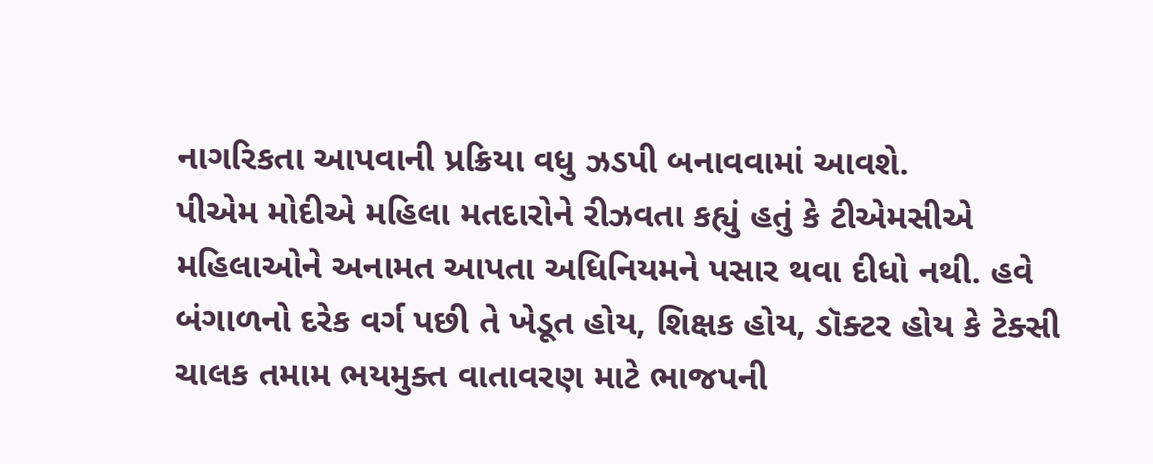નાગરિકતા આપવાની પ્રક્રિયા વધુ ઝડપી બનાવવામાં આવશે.
પીએમ મોદીએ મહિલા મતદારોને રીઝવતા કહ્યું હતું કે ટીએમસીએ મહિલાઓને અનામત આપતા અધિનિયમને પસાર થવા દીધો નથી. હવે બંગાળનો દરેક વર્ગ પછી તે ખેડૂત હોય, શિક્ષક હોય, ડૉક્ટર હોય કે ટેક્સી ચાલક તમામ ભયમુક્ત વાતાવરણ માટે ભાજપની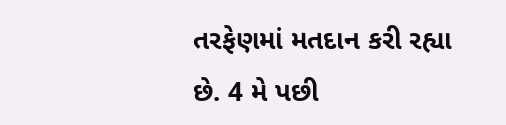તરફેણમાં મતદાન કરી રહ્યા છે. 4 મે પછી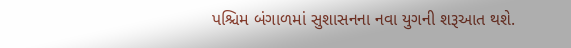પશ્ચિમ બંગાળમાં સુશાસનના નવા યુગની શરૂઆત થશે.